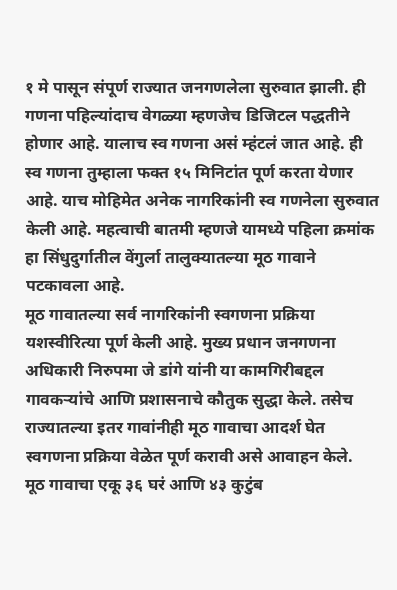१ मे पासून संपूर्ण राज्यात जनगणलेला सुरुवात झाली. ही गणना पहिल्यांदाच वेगळ्या म्हणजेच डिजिटल पद्धतीने होणार आहे. यालाच स्व गणना असं म्हंटलं जात आहे. ही स्व गणना तुम्हाला फक्त १५ मिनिटांत पूर्ण करता येणार आहे. याच मोहिमेत अनेक नागरिकांनी स्व गणनेला सुरुवात केली आहे. महत्वाची बातमी म्हणजे यामध्ये पहिला क्रमांक हा सिंधुदुर्गातील वेंगुर्ला तालुक्यातल्या मूठ गावाने पटकावला आहे.
मूठ गावातल्या सर्व नागरिकांनी स्वगणना प्रक्रिया यशस्वीरित्या पूर्ण केली आहे. मुख्य प्रधान जनगणना अधिकारी निरुपमा जे डांगे यांनी या कामगिरीबद्दल गावकऱ्यांचे आणि प्रशासनाचे कौतुक सुद्धा केले. तसेच राज्यातल्या इतर गावांनीही मूठ गावाचा आदर्श घेत स्वगणना प्रक्रिया वेळेत पूर्ण करावी असे आवाहन केले.
मूठ गावाचा एकू ३६ घरं आणि ४३ कुटुंब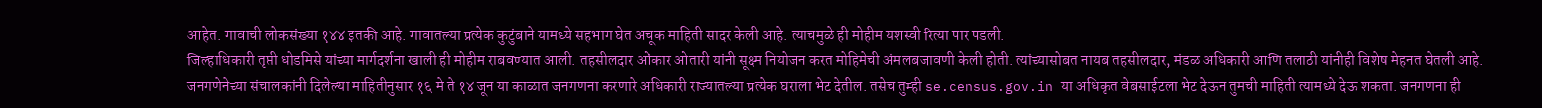आहेत. गावाची लोकसंख्या १४४ इतकी आहे. गावातल्या प्रत्येक कुटुंबाने यामध्ये सहभाग घेत अचूक माहिती सादर केली आहे. त्याचमुळे ही मोहीम यशस्वी रित्या पार पडली.
जिल्हाधिकारी तृप्ती धोडमिसे यांच्या मार्गदर्शना खाली ही मोहीम राबवण्यात आली. तहसीलदार ओंकार ओतारी यांनी सूक्ष्म नियोजन करत मोहिमेची अंमलबजावणी केली होती. त्यांच्यासोबत नायब तहसीलदार, मंडळ अधिकारी आणि तलाठी यांनीही विशेष मेहनत घेतली आहे.
जनगणेनेच्या संचालकांनी दिलेल्या माहितीनुसार १६ मे ते १४ जून या काळात जनगणना करणारे अधिकारी राज्यातल्या प्रत्येक घराला भेट देतील. तसेच तुम्ही se.census.gov.in या अधिकृत वेबसाईटला भेट देऊन तुमची माहिती त्यामध्ये देऊ शकता. जनगणना ही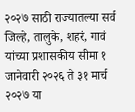२०२७ साठी राज्यातल्या सर्व जिल्हे, तालुके, शहरं, गावं यांच्या प्रशासकीय सीमा १ जानेवारी २०२६ ते ३१ मार्च २०२७ या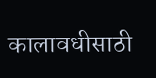कालावधीसाठी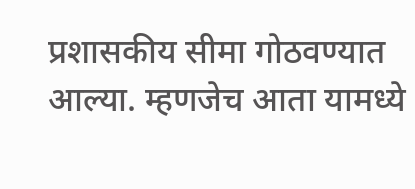प्रशासकीय सीमा गोठवण्यात आल्या. म्हणजेच आता यामध्ये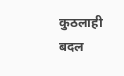कुठलाही बदल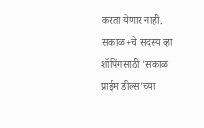करता येणार नाही.
सकाळ+चे सदस्य व्हा
शॉपिंगसाठी 'सकाळ प्राईम डील्स'च्या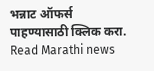भन्नाट ऑफर्स पाहण्यासाठी क्लिक करा.
Read Marathi news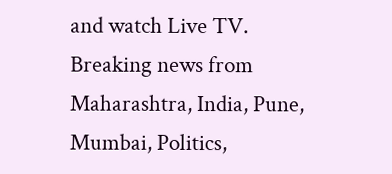and watch Live TV. Breaking news from Maharashtra, India, Pune, Mumbai, Politics,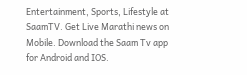Entertainment, Sports, Lifestyle at SaamTV. Get Live Marathi news on Mobile. Download the Saam Tv app for Android and IOS.